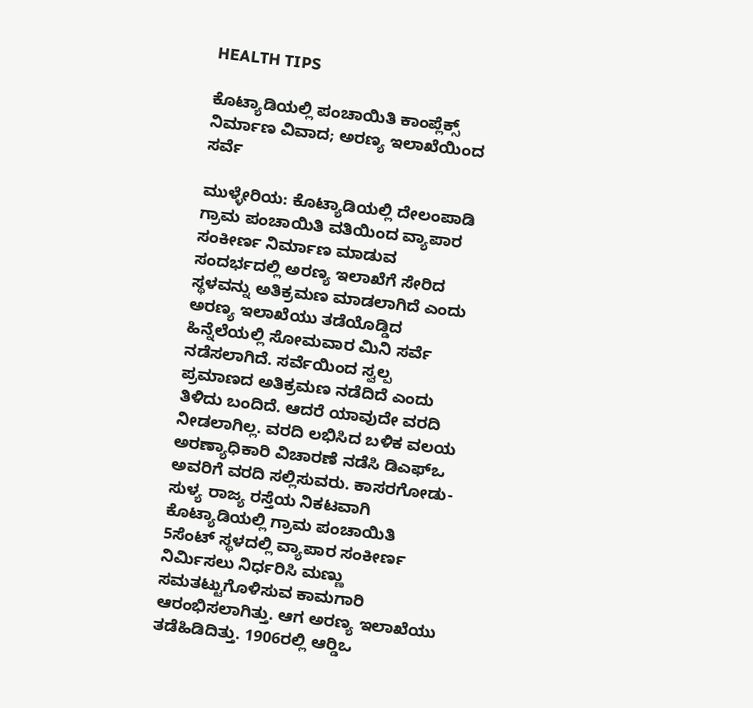HEALTH TIPS

ಕೊಟ್ಯಾಡಿಯಲ್ಲಿ ಪಂಚಾಯಿತಿ ಕಾಂಪ್ಲೆಕ್ಸ್ ನಿರ್ಮಾಣ ವಿವಾದ; ಅರಣ್ಯ ಇಲಾಖೆಯಿಂದ ಸರ್ವೆ

ಮುಳ್ಳೇರಿಯ: ಕೊಟ್ಯಾಡಿಯಲ್ಲಿ ದೇಲಂಪಾಡಿ ಗ್ರಾಮ ಪಂಚಾಯಿತಿ ವತಿಯಿಂದ ವ್ಯಾಪಾರ ಸಂಕೀರ್ಣ ನಿರ್ಮಾಣ ಮಾಡುವ ಸಂದರ್ಭದಲ್ಲಿ ಅರಣ್ಯ ಇಲಾಖೆಗೆ ಸೇರಿದ ಸ್ಥಳವನ್ನು ಅತಿಕ್ರಮಣ ಮಾಡಲಾಗಿದೆ ಎಂದು ಅರಣ್ಯ ಇಲಾಖೆಯು ತಡೆಯೊಡ್ಡಿದ ಹಿನ್ನೆಲೆಯಲ್ಲಿ ಸೋಮವಾರ ಮಿನಿ ಸರ್ವೆ ನಡೆಸಲಾಗಿದೆ. ಸರ್ವೆಯಿಂದ ಸ್ವಲ್ಪ ಪ್ರಮಾಣದ ಅತಿಕ್ರಮಣ ನಡೆದಿದೆ ಎಂದು ತಿಳಿದು ಬಂದಿದೆ. ಆದರೆ ಯಾವುದೇ ವರದಿ ನೀಡಲಾಗಿಲ್ಲ. ವರದಿ ಲಭಿಸಿದ ಬಳಿಕ ವಲಯ ಅರಣ್ಯಾಧಿಕಾರಿ ವಿಚಾರಣೆ ನಡೆಸಿ ಡಿಎಫ್‍ಒ ಅವರಿಗೆ ವರದಿ ಸಲ್ಲಿಸುವರು. ಕಾಸರಗೋಡು-ಸುಳ್ಯ ರಾಜ್ಯ ರಸ್ತೆಯ ನಿಕಟವಾಗಿ ಕೊಟ್ಯಾಡಿಯಲ್ಲಿ ಗ್ರಾಮ ಪಂಚಾಯಿತಿ 5ಸೆಂಟ್ ಸ್ಥಳದಲ್ಲಿ ವ್ಯಾಪಾರ ಸಂಕೀರ್ಣ ನಿರ್ಮಿಸಲು ನಿರ್ಧರಿಸಿ ಮಣ್ಣು ಸಮತಟ್ಟುಗೊಳಿಸುವ ಕಾಮಗಾರಿ ಆರಂಭಿಸಲಾಗಿತ್ತು. ಆಗ ಅರಣ್ಯ ಇಲಾಖೆಯು ತಡೆಹಿಡಿದಿತ್ತು. 1906ರಲ್ಲಿ ಆರ್‍ಡಿಒ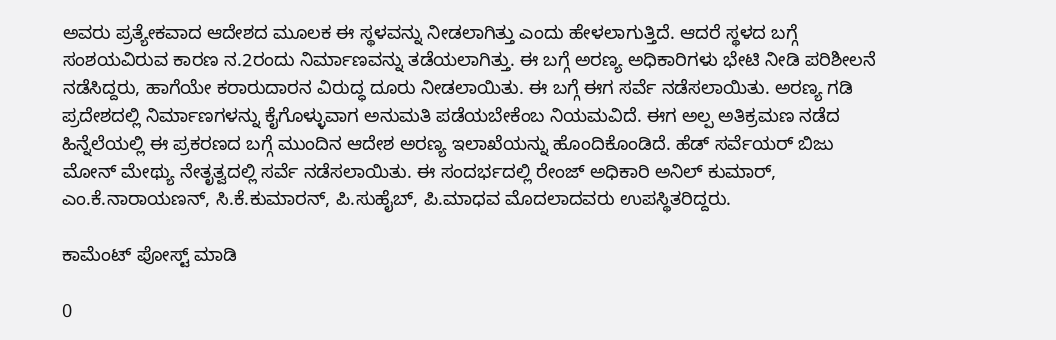ಅವರು ಪ್ರತ್ಯೇಕವಾದ ಆದೇಶದ ಮೂಲಕ ಈ ಸ್ಥಳವನ್ನು ನೀಡಲಾಗಿತ್ತು ಎಂದು ಹೇಳಲಾಗುತ್ತಿದೆ. ಆದರೆ ಸ್ಥಳದ ಬಗ್ಗೆ ಸಂಶಯವಿರುವ ಕಾರಣ ನ.2ರಂದು ನಿರ್ಮಾಣವನ್ನು ತಡೆಯಲಾಗಿತ್ತು. ಈ ಬಗ್ಗೆ ಅರಣ್ಯ ಅಧಿಕಾರಿಗಳು ಭೇಟಿ ನೀಡಿ ಪರಿಶೀಲನೆ ನಡೆಸಿದ್ದರು, ಹಾಗೆಯೇ ಕರಾರುದಾರನ ವಿರುದ್ಧ ದೂರು ನೀಡಲಾಯಿತು. ಈ ಬಗ್ಗೆ ಈಗ ಸರ್ವೆ ನಡೆಸಲಾಯಿತು. ಅರಣ್ಯ ಗಡಿ ಪ್ರದೇಶದಲ್ಲಿ ನಿರ್ಮಾಣಗಳನ್ನು ಕೈಗೊಳ್ಳುವಾಗ ಅನುಮತಿ ಪಡೆಯಬೇಕೆಂಬ ನಿಯಮವಿದೆ. ಈಗ ಅಲ್ಪ ಅತಿಕ್ರಮಣ ನಡೆದ ಹಿನ್ನೆಲೆಯಲ್ಲಿ ಈ ಪ್ರಕರಣದ ಬಗ್ಗೆ ಮುಂದಿನ ಆದೇಶ ಅರಣ್ಯ ಇಲಾಖೆಯನ್ನು ಹೊಂದಿಕೊಂಡಿದೆ. ಹೆಡ್ ಸರ್ವೆಯರ್ ಬಿಜು ಮೋನ್ ಮೇಥ್ಯು ನೇತೃತ್ವದಲ್ಲಿ ಸರ್ವೆ ನಡೆಸಲಾಯಿತು. ಈ ಸಂದರ್ಭದಲ್ಲಿ ರೇಂಜ್ ಅಧಿಕಾರಿ ಅನಿಲ್ ಕುಮಾರ್, ಎಂ.ಕೆ.ನಾರಾಯಣನ್, ಸಿ.ಕೆ.ಕುಮಾರನ್, ಪಿ.ಸುಹೈಬ್, ಪಿ.ಮಾಧವ ಮೊದಲಾದವರು ಉಪಸ್ಥಿತರಿದ್ದರು.

ಕಾಮೆಂಟ್‌‌ ಪೋಸ್ಟ್‌ ಮಾಡಿ

0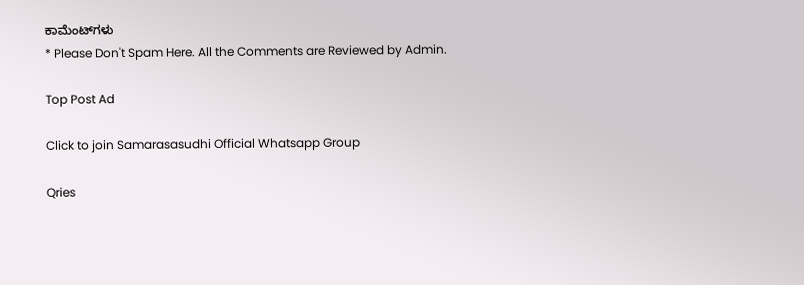ಕಾಮೆಂಟ್‌ಗಳು
* Please Don't Spam Here. All the Comments are Reviewed by Admin.

Top Post Ad

Click to join Samarasasudhi Official Whatsapp Group

Qries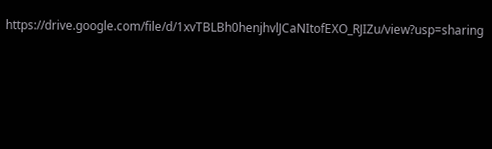https://drive.google.com/file/d/1xvTBLBh0henjhvlJCaNItofEXO_RJIZu/view?usp=sharing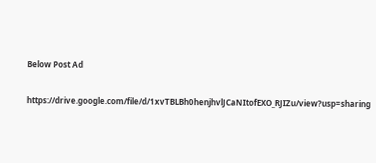Below Post Ad

https://drive.google.com/file/d/1xvTBLBh0henjhvlJCaNItofEXO_RJIZu/view?usp=sharing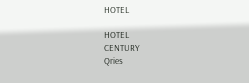HOTEL

HOTEL
CENTURY
Qries